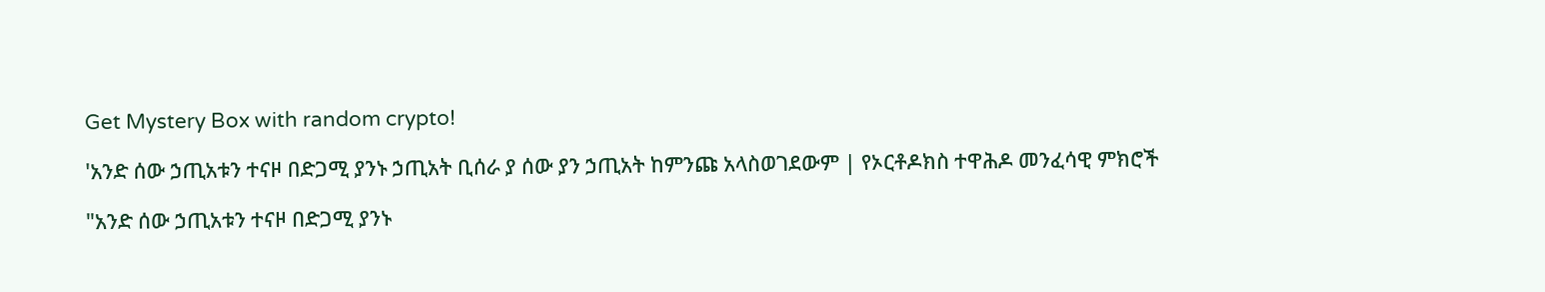Get Mystery Box with random crypto!

'አንድ ሰው ኃጢአቱን ተናዞ በድጋሚ ያንኑ ኃጢአት ቢሰራ ያ ሰው ያን ኃጢአት ከምንጩ አላስወገደውም | የኦርቶዶክስ ተዋሕዶ መንፈሳዊ ምክሮች

"አንድ ሰው ኃጢአቱን ተናዞ በድጋሚ ያንኑ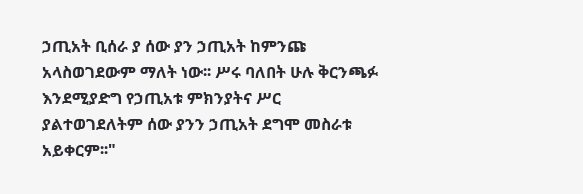ኃጢአት ቢሰራ ያ ሰው ያን ኃጢአት ከምንጩ አላስወገደውም ማለት ነው፡፡ ሥሩ ባለበት ሁሉ ቅርንጫፉ እንደሚያድግ የኃጢአቱ ምክንያትና ሥር ያልተወገደለትም ሰው ያንን ኃጢአት ደግሞ መስራቱ አይቀርም፡፡"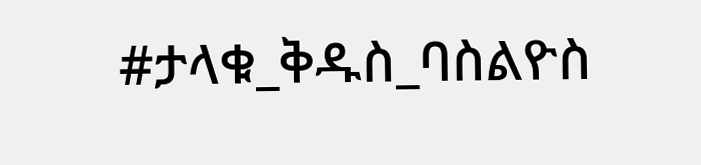#ታላቁ_ቅዱስ_ባስልዮስ